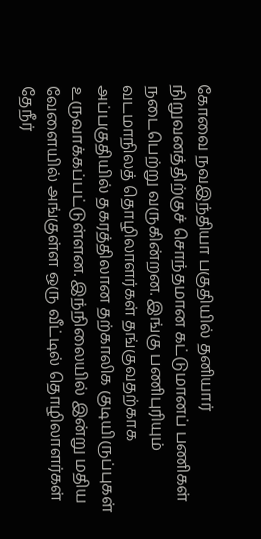கோவை நவஇந்தியா பகுதியில் தனியார் நிறுவனத்திற்குச் சொந்தமான கட்டுமானப் பணிகள் நடைபெற்று வருகின்றன. இங்கு பணிபுரியும் வடமாநிலத் தொழிலாளர்கள் தங்குவதற்காக அப்பகுதியில் தகரத்திலான தற்காலிக குடியிருப்புகள் உருவாக்கப்பட்டுள்ளன. இந்நிலையில் இன்று மதிய வேளையில் அங்குள்ள ஒரு வீட்டில் தொழிலாளர்கள் தேநீர்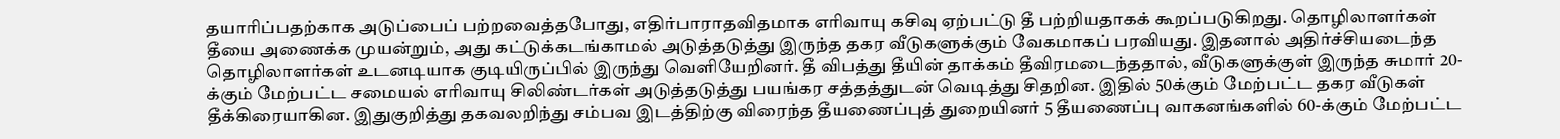தயாரிப்பதற்காக அடுப்பைப் பற்றவைத்தபோது, எதிர்பாராதவிதமாக எரிவாயு கசிவு ஏற்பட்டு தீ பற்றியதாகக் கூறப்படுகிறது. தொழிலாளர்கள் தீயை அணைக்க முயன்றும், அது கட்டுக்கடங்காமல் அடுத்தடுத்து இருந்த தகர வீடுகளுக்கும் வேகமாகப் பரவியது. இதனால் அதிர்ச்சியடைந்த தொழிலாளர்கள் உடனடியாக குடியிருப்பில் இருந்து வெளியேறினர். தீ விபத்து தீயின் தாக்கம் தீவிரமடைந்ததால், வீடுகளுக்குள் இருந்த சுமார் 20-க்கும் மேற்பட்ட சமையல் எரிவாயு சிலிண்டர்கள் அடுத்தடுத்து பயங்கர சத்தத்துடன் வெடித்து சிதறின. இதில் 50க்கும் மேற்பட்ட தகர வீடுகள் தீக்கிரையாகின. இதுகுறித்து தகவலறிந்து சம்பவ இடத்திற்கு விரைந்த தீயணைப்புத் துறையினர் 5 தீயணைப்பு வாகனங்களில் 60-க்கும் மேற்பட்ட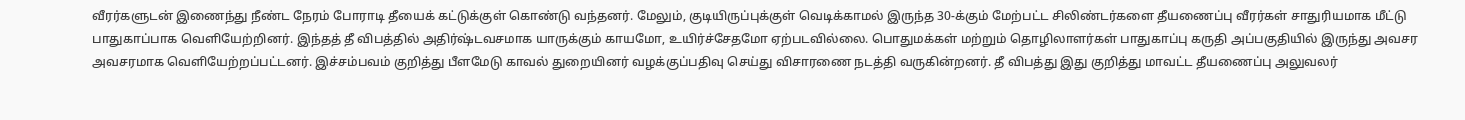வீரர்களுடன் இணைந்து நீண்ட நேரம் போராடி தீயைக் கட்டுக்குள் கொண்டு வந்தனர். மேலும், குடியிருப்புக்குள் வெடிக்காமல் இருந்த 30-க்கும் மேற்பட்ட சிலிண்டர்களை தீயணைப்பு வீரர்கள் சாதுரியமாக மீட்டு பாதுகாப்பாக வெளியேற்றினர். இந்தத் தீ விபத்தில் அதிர்ஷ்டவசமாக யாருக்கும் காயமோ, உயிர்ச்சேதமோ ஏற்படவில்லை. பொதுமக்கள் மற்றும் தொழிலாளர்கள் பாதுகாப்பு கருதி அப்பகுதியில் இருந்து அவசர அவசரமாக வெளியேற்றப்பட்டனர். இச்சம்பவம் குறித்து பீளமேடு காவல் துறையினர் வழக்குப்பதிவு செய்து விசாரணை நடத்தி வருகின்றனர். தீ விபத்து இது குறித்து மாவட்ட தீயணைப்பு அலுவலர்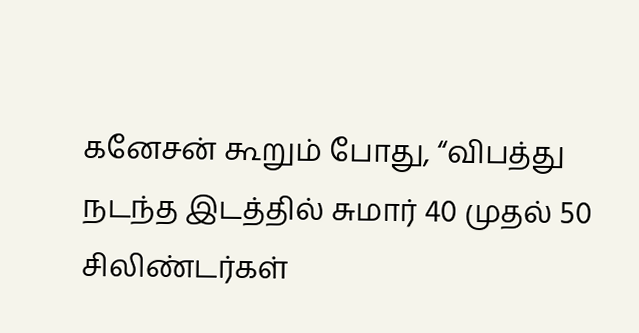கனேசன் கூறும் போது, “விபத்து நடந்த இடத்தில் சுமார் 40 முதல் 50 சிலிண்டர்கள்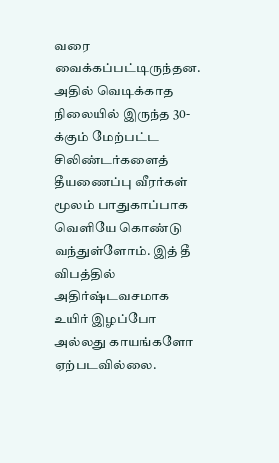வரை வைக்கப்பட்டிருந்தன. அதில் வெடிக்காத நிலையில் இருந்த 30-க்கும் மேற்பட்ட சிலிண்டர்களைத் தீயணைப்பு வீரர்கள் மூலம் பாதுகாப்பாக வெளியே கொண்டு வந்துள்ளோம். இத் தீ விபத்தில் அதிர்ஷ்டவசமாக உயிர் இழப்போ அல்லது காயங்களோ ஏற்படவில்லை.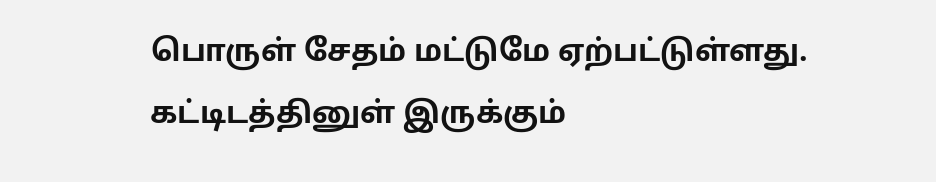பொருள் சேதம் மட்டுமே ஏற்பட்டுள்ளது. கட்டிடத்தினுள் இருக்கும்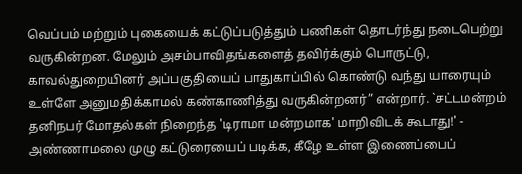வெப்பம் மற்றும் புகையைக் கட்டுப்படுத்தும் பணிகள் தொடர்ந்து நடைபெற்று வருகின்றன. மேலும் அசம்பாவிதங்களைத் தவிர்க்கும் பொருட்டு, காவல்துறையினர் அப்பகுதியைப் பாதுகாப்பில் கொண்டு வந்து யாரையும் உள்ளே அனுமதிக்காமல் கண்காணித்து வருகின்றனர்” என்றார். `சட்டமன்றம் தனிநபர் மோதல்கள் நிறைந்த 'டிராமா மன்றமாக' மாறிவிடக் கூடாது!' - அண்ணாமலை முழு கட்டுரையைப் படிக்க, கீழே உள்ள இணைப்பைப்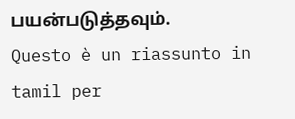பயன்படுத்தவும்.
Questo è un riassunto in tamil per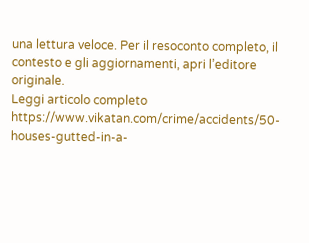una lettura veloce. Per il resoconto completo, il contesto e gli aggiornamenti, apri l’editore originale.
Leggi articolo completo
https://www.vikatan.com/crime/accidents/50-houses-gutted-in-a-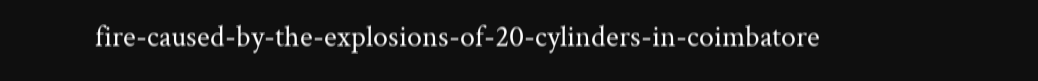fire-caused-by-the-explosions-of-20-cylinders-in-coimbatore